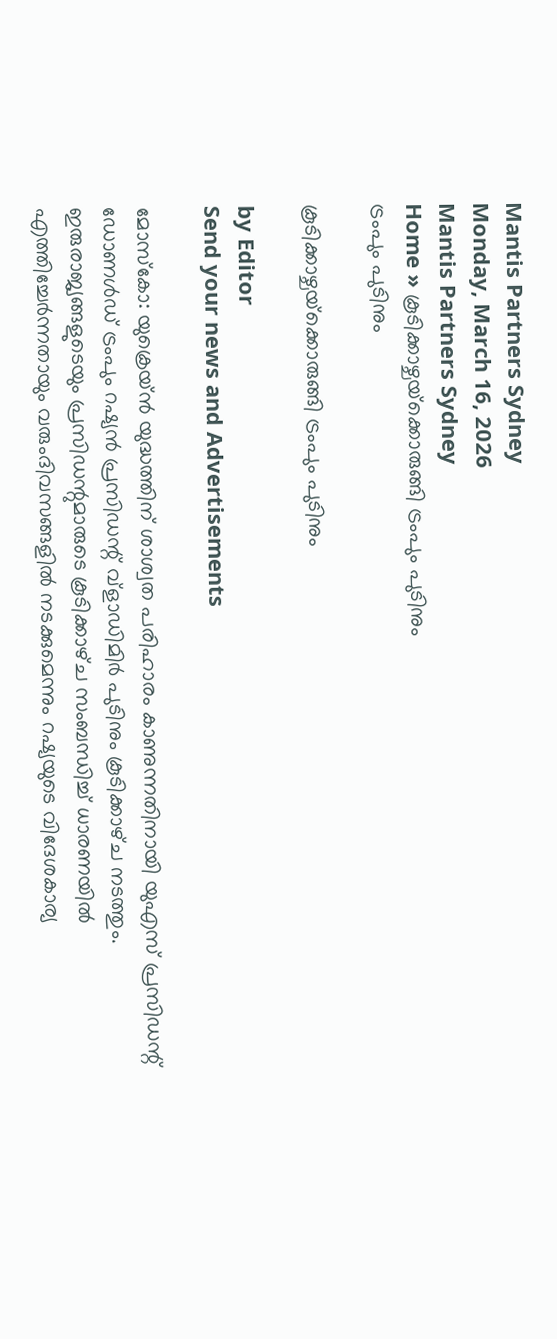Mantis Partners Sydney
Monday, March 16, 2026
Mantis Partners Sydney
Home » കൂടിക്കാഴ്ചയ്‌ക്കൊരുങ്ങി ട്രംപും പുടിനും
ട്രംപും പുടിനും

കൂടിക്കാഴ്ചയ്‌ക്കൊരുങ്ങി ട്രംപും പുടിനും

by Editor
Send your news and Advertisements

മോസ്കോ: യുക്രെയ്ൻ യുദ്ധത്തിന് ശാശ്വത പരിഹാരം കാണുന്നതിനായി യുഎസ് പ്രസിഡന്റ് ഡോണൾഡ് ട്രംപും റഷ്യൻ പ്രസിഡന്റ് വ്ളാഡിമിർ പുടിനും കൂടിക്കാഴ്‌ച നടത്തും. ഇരുരാജ്യങ്ങളുടെയും പ്രസിഡന്റുമാരുടെ കൂടിക്കാഴ്‌ച സംബന്ധിച്ച് ധാരണയിൽ എത്തിച്ചേർന്നതായും വരുംദിവസങ്ങളിൽ നടക്കുമെന്നും റഷ്യയുടെ വിദേശകാര്യ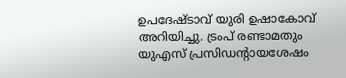ഉപദേഷ്ടാവ് യുരി ഉഷാകോവ് അറിയിച്ചു. ട്രംപ് രണ്ടാമതും യുഎസ് പ്രസിഡന്‍റായശേഷം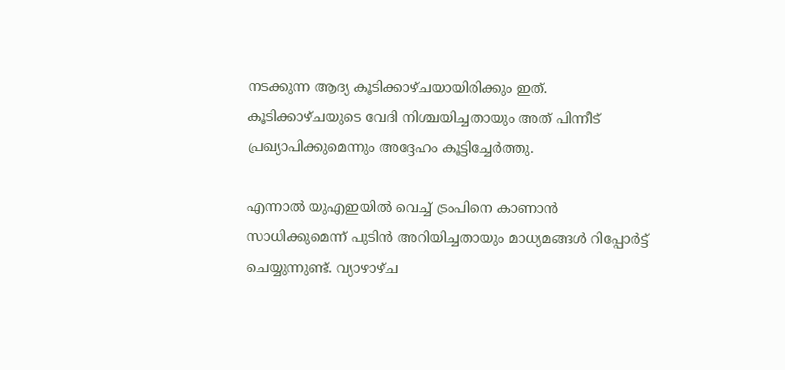നടക്കുന്ന ആദ്യ കൂടിക്കാഴ്ചയായിരിക്കും ഇത്. കൂടിക്കാഴ്‌ചയുടെ വേദി നിശ്ചയിച്ചതായും അത് പിന്നീട് പ്രഖ്യാപിക്കുമെന്നും അദ്ദേഹം കൂട്ടിച്ചേർത്തു.

എന്നാൽ യുഎഇയിൽ വെച്ച് ട്രംപിനെ കാണാൻ സാധിക്കുമെന്ന് പുടിൻ അറിയിച്ചതായും മാധ്യമങ്ങൾ റിപ്പോർട്ട് ചെയ്യുന്നുണ്ട്. വ്യാഴാഴ്‌ച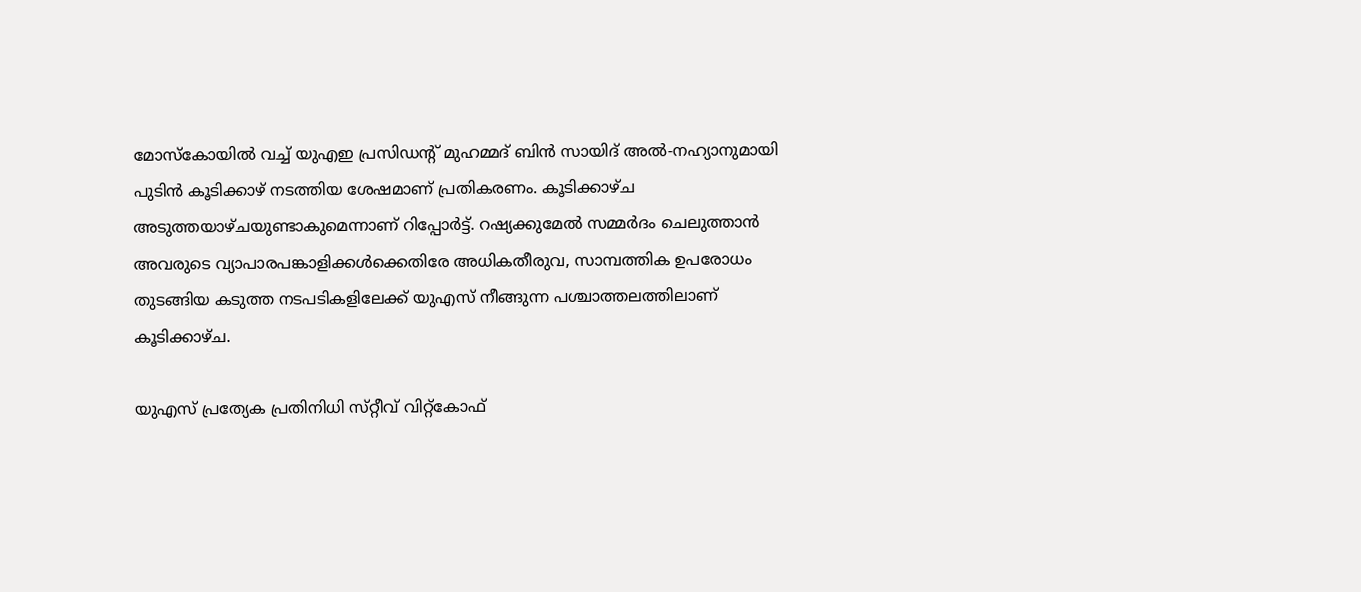മോസ്കോയിൽ വച്ച് യുഎഇ പ്രസിഡന്റ് മുഹമ്മദ് ബിൻ സായിദ് അൽ-നഹ്യാനുമായി പുടിൻ കൂടിക്കാഴ്‌ നടത്തിയ ശേഷമാണ് പ്രതികരണം. കൂടിക്കാഴ്ച അടുത്തയാഴ്ചയുണ്ടാകുമെന്നാണ് റിപ്പോർട്ട്. റഷ്യക്കുമേൽ സമ്മർദം ചെലുത്താൻ അവരുടെ വ്യാപാരപങ്കാളിക്കൾക്കെതിരേ അധികതീരുവ, സാമ്പത്തിക ഉപരോധം തുടങ്ങിയ കടുത്ത നടപടികളിലേക്ക് യുഎസ് നീങ്ങുന്ന പശ്ചാത്തലത്തിലാണ് കൂടിക്കാഴ്ച.

യുഎസ് പ്രത്യേക പ്രതിനിധി സ്‌റ്റീവ് വിറ്റ്കോഫ്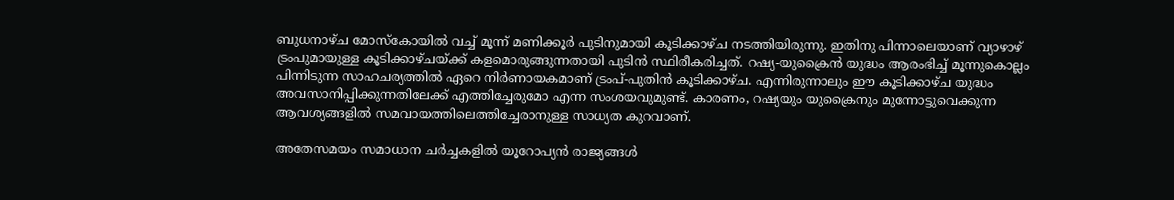ബുധനാഴ്‌ച മോസ്കോയിൽ വച്ച് മൂന്ന് മണിക്കൂർ പുടിനുമായി കൂടിക്കാഴ്‌ച നടത്തിയിരുന്നു. ഇതിനു പിന്നാലെയാണ് വ്യാഴാഴ്‌ ട്രംപുമായുള്ള കൂടിക്കാഴ്‌ചയ്ക്ക് കളമൊരുങ്ങുന്നതായി പുടിൻ സ്ഥിരീകരിച്ചത്. റഷ്യ-യുക്രൈൻ യുദ്ധം ആരംഭിച്ച് മൂന്നുകൊല്ലം പിന്നിടുന്ന സാഹചര്യത്തിൽ ഏറെ നിർണായകമാണ് ട്രംപ്-പുതിൻ കൂടിക്കാഴ്‌ച. എന്നിരുന്നാലും ഈ കൂടിക്കാഴ്ച യുദ്ധം അവസാനിപ്പിക്കുന്നതിലേക്ക് എത്തിച്ചേരുമോ എന്ന സംശയവുമുണ്ട്. കാരണം, റഷ്യയും യുക്രൈനും മുന്നോട്ടുവെക്കുന്ന ആവശ്യങ്ങളിൽ സമവായത്തിലെത്തിച്ചേരാനുള്ള സാധ്യത കുറവാണ്.

അതേസമയം സമാധാന ചർച്ചകളിൽ യൂറോപ്യൻ രാജ്യങ്ങൾ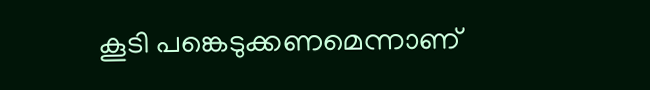കൂടി പങ്കെടുക്കണമെന്നാണ്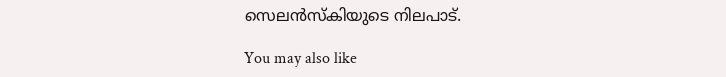സെലൻസ്കിയുടെ നിലപാട്.

You may also like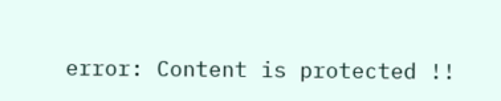error: Content is protected !!